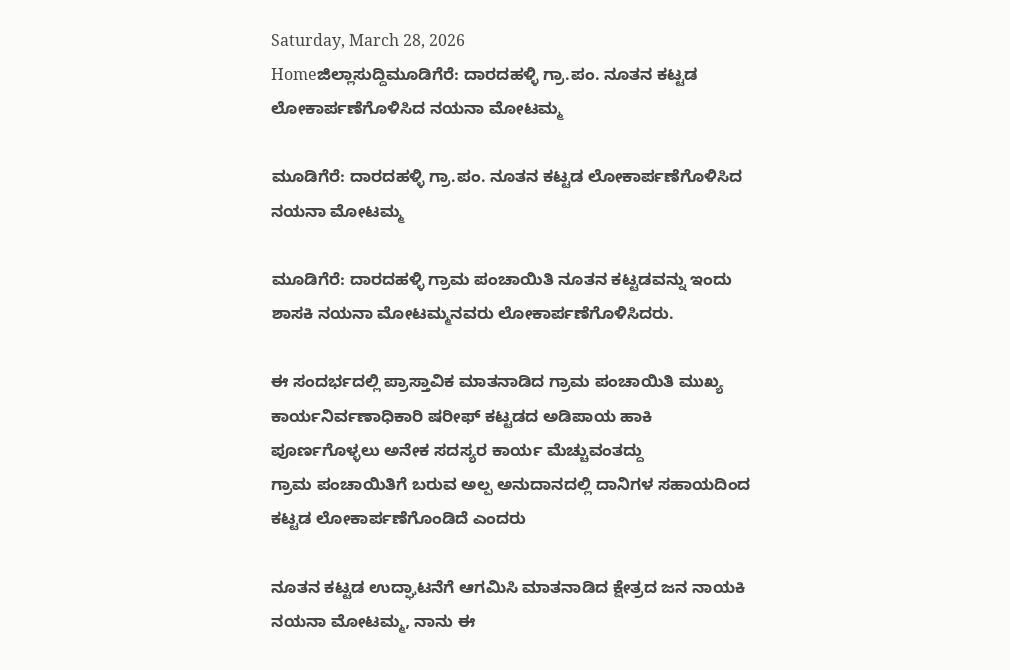Saturday, March 28, 2026
Homeಜಿಲ್ಲಾಸುದ್ದಿಮೂಡಿಗೆರೆ: ದಾರದಹಳ್ಳಿ ಗ್ರಾ.ಪಂ. ನೂತನ ಕಟ್ಟಡ ಲೋಕಾರ್ಪಣೆಗೊಳಿಸಿದ ನಯನಾ ಮೋಟಮ್ಮ

ಮೂಡಿಗೆರೆ: ದಾರದಹಳ್ಳಿ ಗ್ರಾ.ಪಂ. ನೂತನ ಕಟ್ಟಡ ಲೋಕಾರ್ಪಣೆಗೊಳಿಸಿದ ನಯನಾ ಮೋಟಮ್ಮ

ಮೂಡಿಗೆರೆ: ದಾರದಹಳ್ಳಿ ಗ್ರಾಮ ಪಂಚಾಯಿತಿ ನೂತನ ಕಟ್ಟಡವನ್ನು ಇಂದು ಶಾಸಕಿ ನಯನಾ ಮೋಟಮ್ಮನವರು ಲೋಕಾರ್ಪಣೆಗೊಳಿಸಿದರು.

ಈ ಸಂದರ್ಭದಲ್ಲಿ ಪ್ರಾಸ್ತಾವಿಕ ಮಾತನಾಡಿದ ಗ್ರಾಮ ಪಂಚಾಯಿತಿ ಮುಖ್ಯ ಕಾರ್ಯನಿರ್ವಣಾಧಿಕಾರಿ ಷರೀಫ್ ಕಟ್ಟಡದ ಅಡಿಪಾಯ ಹಾಕಿ ಪೂರ್ಣಗೊಳ್ಳಲು ಅನೇಕ ಸದಸ್ಯರ ಕಾರ್ಯ ಮೆಚ್ಚುವಂತದ್ದು
ಗ್ರಾಮ ಪಂಚಾಯಿತಿಗೆ ಬರುವ ಅಲ್ಪ ಅನುದಾನದಲ್ಲಿ ದಾನಿಗಳ ಸಹಾಯದಿಂದ ಕಟ್ಟಡ ಲೋಕಾರ್ಪಣೆಗೊಂಡಿದೆ ಎಂದರು

ನೂತನ ಕಟ್ಟಡ ಉದ್ಘಾಟನೆಗೆ ಆಗಮಿಸಿ ಮಾತನಾಡಿದ ಕ್ಷೇತ್ರದ ಜನ ನಾಯಕಿ ನಯನಾ ಮೋಟಮ್ಮ, ನಾನು ಈ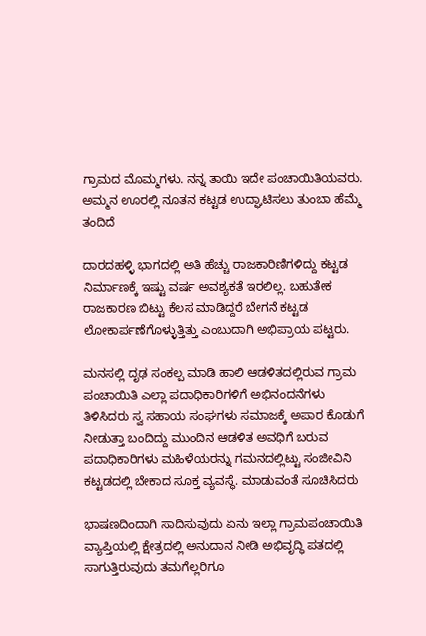ಗ್ರಾಮದ ಮೊಮ್ಮಗಳು. ನನ್ನ ತಾಯಿ ಇದೇ ಪಂಚಾಯಿತಿಯವರು. ಅಮ್ಮನ ಊರಲ್ಲಿ ನೂತನ ಕಟ್ಟಡ ಉದ್ಘಾಟಿಸಲು ತುಂಬಾ ಹೆಮ್ಮೆ ತಂದಿದೆ

ದಾರದಹಳ್ಳಿ ಭಾಗದಲ್ಲಿ ಅತಿ ಹೆಚ್ಚು ರಾಜಕಾರಿಣಿಗಳಿದ್ದು ಕಟ್ಟಡ ನಿರ್ಮಾಣಕ್ಕೆ ಇಷ್ಟು ವರ್ಷ ಅವಶ್ಯಕತೆ ಇರಲಿಲ್ಲ. ಬಹುತೇಕ ರಾಜಕಾರಣ ಬಿಟ್ಟು ಕೆಲಸ ಮಾಡಿದ್ದರೆ ಬೇಗನೆ ಕಟ್ಟಡ ಲೋಕಾರ್ಪಣೆಗೊಳ್ಳುತ್ತಿತ್ತು ಎಂಬುದಾಗಿ ಅಭಿಪ್ರಾಯ ಪಟ್ಟರು.

ಮನಸಲ್ಲಿ ದೃಢ ಸಂಕಲ್ಪ ಮಾಡಿ ಹಾಲಿ ಆಡಳಿತದಲ್ಲಿರುವ ಗ್ರಾಮ ಪಂಚಾಯಿತಿ ಎಲ್ಲಾ ಪದಾಧಿಕಾರಿಗಳಿಗೆ ಅಭಿನಂದನೆಗಳು ತಿಳಿಸಿದರು ಸ್ವ ಸಹಾಯ ಸಂಘಗಳು ಸಮಾಜಕ್ಕೆ ಅಪಾರ ಕೊಡುಗೆ ನೀಡುತ್ತಾ ಬಂದಿದ್ದು ಮುಂದಿನ ಆಡಳಿತ ಅವಧಿಗೆ ಬರುವ ಪದಾಧಿಕಾರಿಗಳು ಮಹಿಳೆಯರನ್ನು ಗಮನದಲ್ಲಿಟ್ಟು ಸಂಜೀವಿನಿ ಕಟ್ಟಡದಲ್ಲಿ ಬೇಕಾದ ಸೂಕ್ತ ವ್ಯವಸ್ಥೆ. ಮಾಡುವಂತೆ ಸೂಚಿಸಿದರು

ಭಾಷಣದಿಂದಾಗಿ ಸಾದಿಸುವುದು ಏನು ಇಲ್ಲಾ ಗ್ರಾಮಪಂಚಾಯಿತಿ ವ್ಯಾಪ್ತಿಯಲ್ಲಿ ಕ್ಷೇತ್ರದಲ್ಲಿ ಅನುದಾನ ನೀಡಿ ಅಭಿವೃದ್ಧಿ ಪತದಲ್ಲಿ ಸಾಗುತ್ತಿರುವುದು ತಮಗೆಲ್ಲರಿಗೂ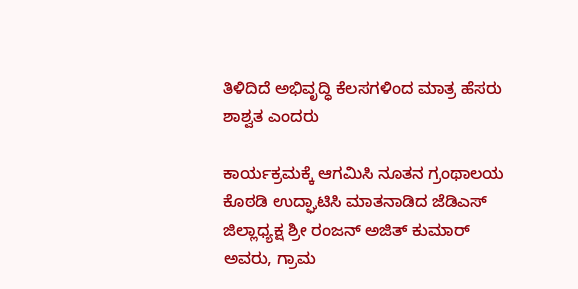ತಿಳಿದಿದೆ ಅಭಿವೃದ್ಧಿ ಕೆಲಸಗಳಿಂದ ಮಾತ್ರ ಹೆಸರು ಶಾಶ್ವತ ಎಂದರು

ಕಾರ್ಯಕ್ರಮಕ್ಕೆ ಆಗಮಿಸಿ ನೂತನ ಗ್ರಂಥಾಲಯ ಕೊಠಡಿ ಉದ್ಘಾಟಿಸಿ ಮಾತನಾಡಿದ ಜೆಡಿಎಸ್ ಜಿಲ್ಲಾಧ್ಯಕ್ಷ ಶ್ರೀ ರಂಜನ್ ಅಜಿತ್ ಕುಮಾರ್ ಅವರು, ಗ್ರಾಮ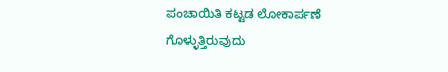ಪಂಚಾಯಿತಿ ಕಟ್ಟಡ ಲೋಕಾರ್ಪಣೆ ಗೊಳ್ಳುತ್ತಿರುವುದು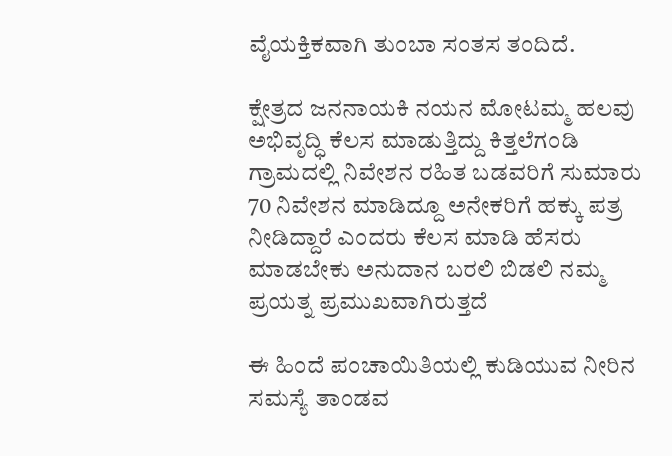ವೈಯಕ್ತಿಕವಾಗಿ ತುಂಬಾ ಸಂತಸ ತಂದಿದೆ.

ಕ್ಷೇತ್ರದ ಜನನಾಯಕಿ ನಯನ ಮೋಟಮ್ಮ ಹಲವು ಅಭಿವೃದ್ಧಿ ಕೆಲಸ ಮಾಡುತ್ತಿದ್ದು ಕಿತ್ತಲೆಗಂಡಿ ಗ್ರಾಮದಲ್ಲಿ ನಿವೇಶನ ರಹಿತ ಬಡವರಿಗೆ ಸುಮಾರು 70 ನಿವೇಶನ ಮಾಡಿದ್ದೂ ಅನೇಕರಿಗೆ ಹಕ್ಕು ಪತ್ರ ನೀಡಿದ್ದಾರೆ ಎಂದರು ಕೆಲಸ ಮಾಡಿ ಹೆಸರು ಮಾಡಬೇಕು ಅನುದಾನ ಬರಲಿ ಬಿಡಲಿ ನಮ್ಮ ಪ್ರಯತ್ನ ಪ್ರಮುಖವಾಗಿರುತ್ತದೆ

ಈ ಹಿಂದೆ ಪಂಚಾಯಿತಿಯಲ್ಲಿ ಕುಡಿಯುವ ನೀರಿನ ಸಮಸ್ಯೆ ತಾಂಡವ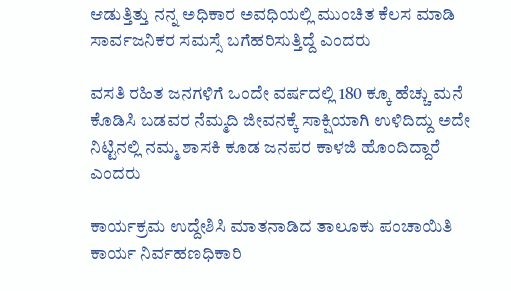ಆಡುತ್ತಿತ್ತು ನನ್ನ ಅಧಿಕಾರ ಅವಧಿಯಲ್ಲಿ ಮುಂಚಿತ ಕೆಲಸ ಮಾಡಿ ಸಾರ್ವಜನಿಕರ ಸಮಸ್ಸೆ ಬಗೆಹರಿಸುತ್ತಿದ್ದೆ ಎಂದರು

ವಸತಿ ರಹಿತ ಜನಗಳಿಗೆ ಒಂದೇ ವರ್ಷದಲ್ಲಿ 180 ಕ್ಕೂ ಹೆಚ್ಚು ಮನೆ ಕೊಡಿಸಿ ಬಡವರ ನೆಮ್ಮದಿ ಜೀವನಕ್ಕೆ ಸಾಕ್ಷಿಯಾಗಿ ಉಳಿದಿದ್ದು ಅದೇ ನಿಟ್ಟಿನಲ್ಲಿ ನಮ್ಮ ಶಾಸಕಿ ಕೂಡ ಜನಪರ ಕಾಳಜಿ ಹೊಂದಿದ್ದಾರೆ ಎಂದರು

ಕಾರ್ಯಕ್ರಮ ಉದ್ದೇಶಿಸಿ ಮಾತನಾಡಿದ ತಾಲೂಕು ಪಂಚಾಯಿತಿ ಕಾರ್ಯ ನಿರ್ವಹಣಧಿಕಾರಿ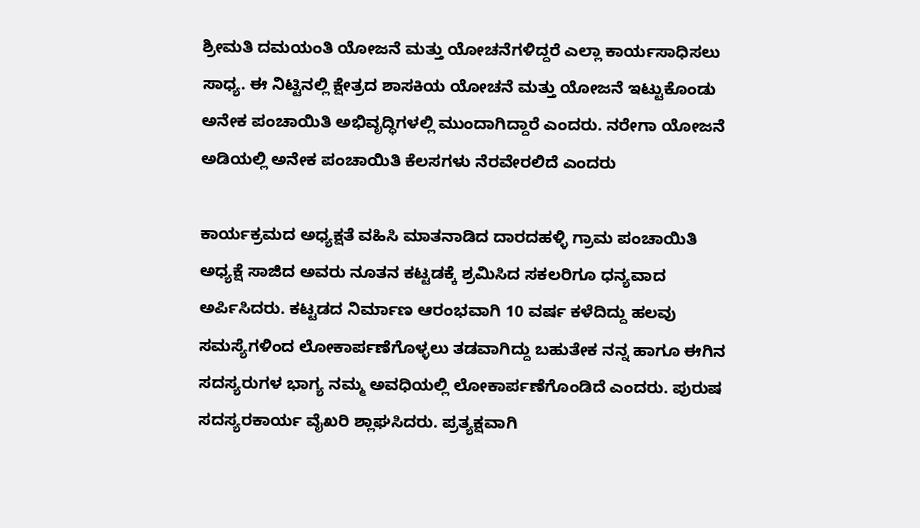ಶ್ರೀಮತಿ ದಮಯಂತಿ ಯೋಜನೆ ಮತ್ತು ಯೋಚನೆಗಳಿದ್ದರೆ ಎಲ್ಲಾ ಕಾರ್ಯಸಾಧಿಸಲು ಸಾಧ್ಯ. ಈ ನಿಟ್ಟಿನಲ್ಲಿ ಕ್ಷೇತ್ರದ ಶಾಸಕಿಯ ಯೋಚನೆ ಮತ್ತು ಯೋಜನೆ ಇಟ್ಟುಕೊಂಡು ಅನೇಕ ಪಂಚಾಯಿತಿ ಅಭಿವೃದ್ಧಿಗಳಲ್ಲಿ ಮುಂದಾಗಿದ್ದಾರೆ ಎಂದರು. ನರೇಗಾ ಯೋಜನೆ ಅಡಿಯಲ್ಲಿ ಅನೇಕ ಪಂಚಾಯಿತಿ ಕೆಲಸಗಳು ನೆರವೇರಲಿದೆ ಎಂದರು

ಕಾರ್ಯಕ್ರಮದ ಅಧ್ಯಕ್ಷತೆ ವಹಿಸಿ ಮಾತನಾಡಿದ ದಾರದಹಳ್ಳಿ ಗ್ರಾಮ ಪಂಚಾಯಿತಿ ಅಧ್ಯಕ್ಷೆ ಸಾಜಿದ ಅವರು ನೂತನ ಕಟ್ಟಡಕ್ಕೆ ಶ್ರಮಿಸಿದ ಸಕಲರಿಗೂ ಧನ್ಯವಾದ ಅರ್ಪಿಸಿದರು. ಕಟ್ಟಡದ ನಿರ್ಮಾಣ ಆರಂಭವಾಗಿ 10 ವರ್ಷ ಕಳೆದಿದ್ದು ಹಲವು ಸಮಸ್ಯೆಗಳಿಂದ ಲೋಕಾರ್ಪಣೆಗೊಳ್ಳಲು ತಡವಾಗಿದ್ದು ಬಹುತೇಕ ನನ್ನ ಹಾಗೂ ಈಗಿನ ಸದಸ್ಯರುಗಳ ಭಾಗ್ಯ ನಮ್ಮ ಅವಧಿಯಲ್ಲಿ ಲೋಕಾರ್ಪಣೆಗೊಂಡಿದೆ ಎಂದರು. ಪುರುಷ ಸದಸ್ಯರಕಾರ್ಯ ವೈಖರಿ ಶ್ಲಾಘಸಿದರು. ಪ್ರತ್ಯಕ್ಷವಾಗಿ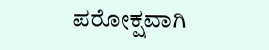ಪರೋಕ್ಷವಾಗಿ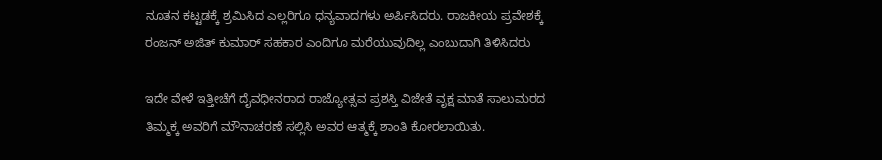ನೂತನ ಕಟ್ಟಡಕ್ಕೆ ಶ್ರಮಿಸಿದ ಎಲ್ಲರಿಗೂ ಧನ್ಯವಾದಗಳು ಅರ್ಪಿಸಿದರು. ರಾಜಕೀಯ ಪ್ರವೇಶಕ್ಕೆ ರಂಜನ್ ಅಜಿತ್ ಕುಮಾರ್ ಸಹಕಾರ ಎಂದಿಗೂ ಮರೆಯುವುದಿಲ್ಲ ಎಂಬುದಾಗಿ ತಿಳಿಸಿದರು

ಇದೇ ವೇಳೆ ಇತ್ತೀಚೆಗೆ ದೈವಧೀನರಾದ ರಾಜ್ಯೋತ್ಸವ ಪ್ರಶಸ್ತಿ ವಿಜೇತೆ ವೃಕ್ಷ ಮಾತೆ ಸಾಲುಮರದ ತಿಮ್ಮಕ್ಕ ಅವರಿಗೆ ಮೌನಾಚರಣೆ ಸಲ್ಲಿಸಿ ಅವರ ಆತ್ಮಕ್ಕೆ ಶಾಂತಿ ಕೋರಲಾಯಿತು.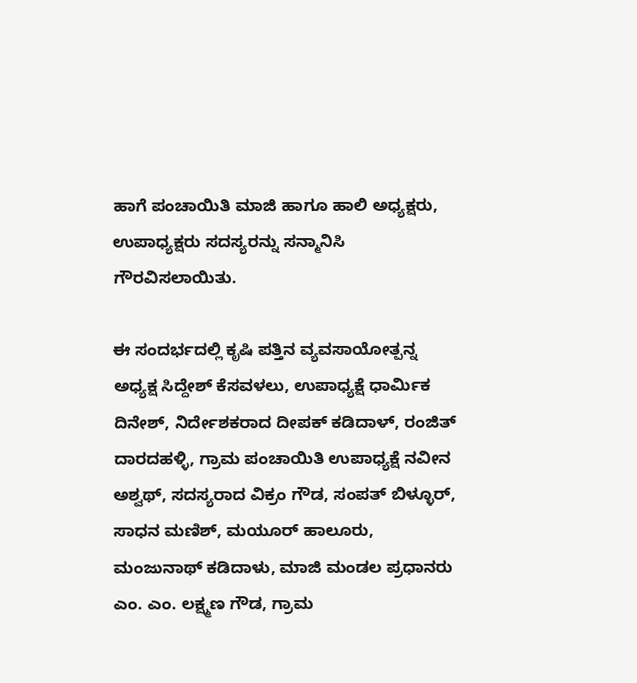ಹಾಗೆ ಪಂಚಾಯಿತಿ ಮಾಜಿ ಹಾಗೂ ಹಾಲಿ ಅಧ್ಯಕ್ಷರು, ಉಪಾಧ್ಯಕ್ಷರು ಸದಸ್ಯರನ್ನು ಸನ್ಮಾನಿಸಿ ಗೌರವಿಸಲಾಯಿತು.

ಈ ಸಂದರ್ಭದಲ್ಲಿ ಕೃಷಿ ಪತ್ತಿನ ವ್ಯವಸಾಯೋತ್ಪನ್ನ ಅಧ್ಯಕ್ಷ ಸಿದ್ದೇಶ್ ಕೆಸವಳಲು, ಉಪಾಧ್ಯಕ್ಷೆ ಧಾರ್ಮಿಕ ದಿನೇಶ್, ನಿರ್ದೇಶಕರಾದ ದೀಪಕ್ ಕಡಿದಾಳ್, ರಂಜಿತ್ ದಾರದಹಳ್ಳಿ, ಗ್ರಾಮ ಪಂಚಾಯಿತಿ ಉಪಾಧ್ಯಕ್ಷೆ ನವೀನ ಅಶ್ವಥ್, ಸದಸ್ಯರಾದ ವಿಕ್ರಂ ಗೌಡ, ಸಂಪತ್ ಬಿಳ್ಳೂರ್, ಸಾಧನ ಮಣಿಶ್, ಮಯೂರ್ ಹಾಲೂರು, ಮಂಜುನಾಥ್ ಕಡಿದಾಳು, ಮಾಜಿ ಮಂಡಲ ಪ್ರಧಾನರು ಎಂ. ಎಂ. ಲಕ್ಷ್ಮಣ ಗೌಡ, ಗ್ರಾಮ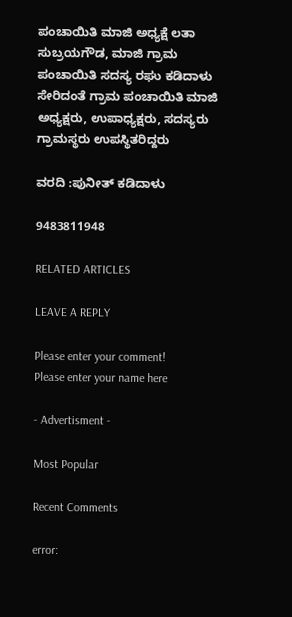ಪಂಚಾಯಿತಿ ಮಾಜಿ ಅಧ್ಯಕ್ಷೆ ಲತಾ ಸುಬ್ರಯಗೌಡ, ಮಾಜಿ ಗ್ರಾಮ ಪಂಚಾಯಿತಿ ಸದಸ್ಯ ರಘು ಕಡಿದಾಳು ಸೇರಿದಂತೆ ಗ್ರಾಮ ಪಂಚಾಯಿತಿ ಮಾಜಿ ಅಧ್ಯಕ್ಷರು, ಉಪಾಧ್ಯಕ್ಷರು, ಸದಸ್ಯರು ಗ್ರಾಮಸ್ಥರು ಉಪಸ್ಥಿತರಿದ್ದರು

ವರದಿ :ಪುನೀತ್ ಕಡಿದಾಳು

9483811948

RELATED ARTICLES

LEAVE A REPLY

Please enter your comment!
Please enter your name here

- Advertisment -

Most Popular

Recent Comments

error: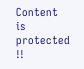Content is protected !!